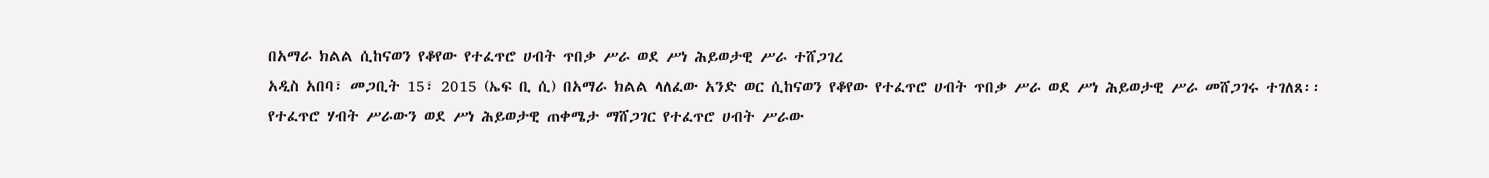በአማራ ክልል ሲከናወን የቆየው የተፈጥሮ ሀብት ጥበቃ ሥራ ወደ ሥነ ሕይወታዊ ሥራ ተሸጋገረ
አዲስ አበባ፣ መጋቢት 15፣ 2015 (ኤፍ ቢ ሲ) በአማራ ክልል ላለፈው አንድ ወር ሲከናወን የቆየው የተፈጥሮ ሀብት ጥበቃ ሥራ ወደ ሥነ ሕይወታዊ ሥራ መሸጋገሩ ተገለጸ፡፡
የተፈጥሮ ሃብት ሥራውን ወደ ሥነ ሕይወታዊ ጠቀሜታ ማሸጋገር የተፈጥሮ ሀብት ሥራው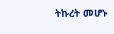ትኩረት መሆኑ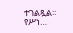ተገልጿል፡፡
የሥነ…